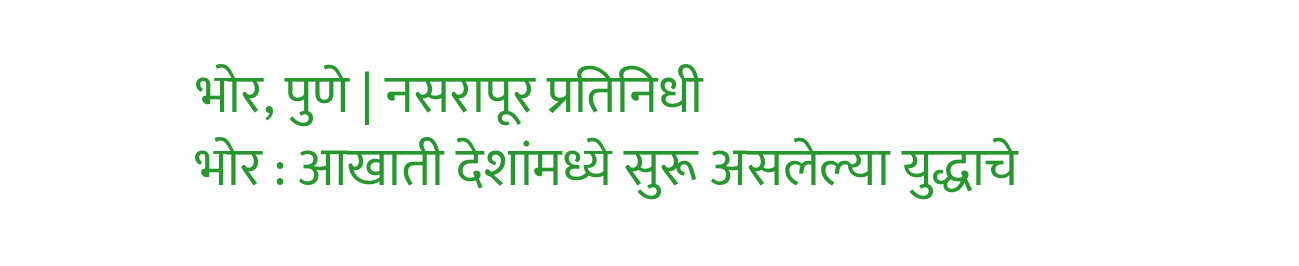भोर, पुणे | नसरापूर प्रतिनिधी
भोर : आखाती देशांमध्ये सुरू असलेल्या युद्धाचे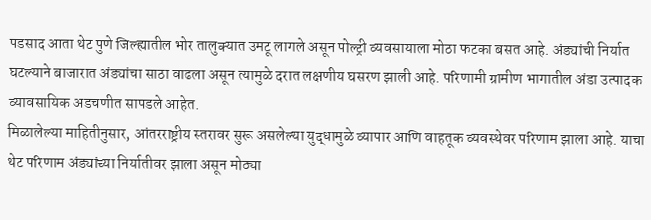पडसाद आता थेट पुणे जिल्ह्यातील भोर तालुक्यात उमटू लागले असून पोल्ट्री व्यवसायाला मोठा फटका बसत आहे. अंड्यांची निर्यात घटल्याने बाजारात अंड्यांचा साठा वाढला असून त्यामुळे दरात लक्षणीय घसरण झाली आहे. परिणामी ग्रामीण भागातील अंडा उत्पादक व्यावसायिक अडचणीत सापडले आहेत.
मिळालेल्या माहितीनुसार, आंतरराष्ट्रीय स्तरावर सुरू असलेल्या युद्धामुळे व्यापार आणि वाहतूक व्यवस्थेवर परिणाम झाला आहे. याचा थेट परिणाम अंड्यांच्या निर्यातीवर झाला असून मोठ्या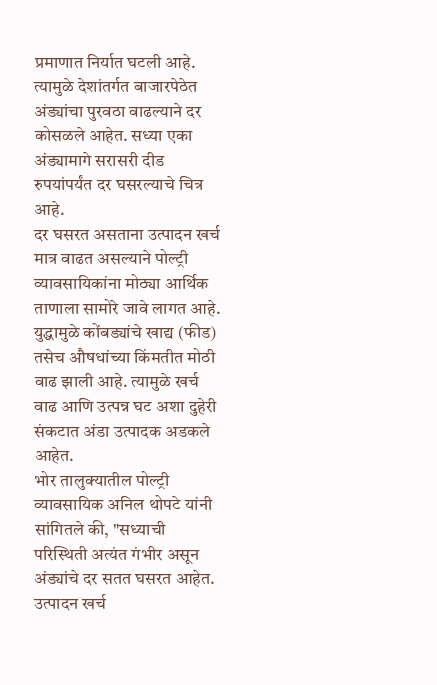प्रमाणात निर्यात घटली आहे. त्यामुळे देशांतर्गत बाजारपेठेत अंड्यांचा पुरवठा वाढल्याने दर कोसळले आहेत. सध्या एका अंड्यामागे सरासरी दीड रुपयांपर्यंत दर घसरल्याचे चित्र आहे.
दर घसरत असताना उत्पादन खर्च मात्र वाढत असल्याने पोल्ट्री व्यावसायिकांना मोठ्या आर्थिक ताणाला सामोरे जावे लागत आहे. युद्धामुळे कोंबड्यांचे खाद्य (फीड) तसेच औषधांच्या किंमतीत मोठी वाढ झाली आहे. त्यामुळे खर्च वाढ आणि उत्पन्न घट अशा दुहेरी संकटात अंडा उत्पादक अडकले आहेत.
भोर तालुक्यातील पोल्ट्री व्यावसायिक अनिल थोपटे यांनी सांगितले की, "सध्याची परिस्थिती अत्यंत गंभीर असून अंड्यांचे दर सतत घसरत आहेत. उत्पादन खर्च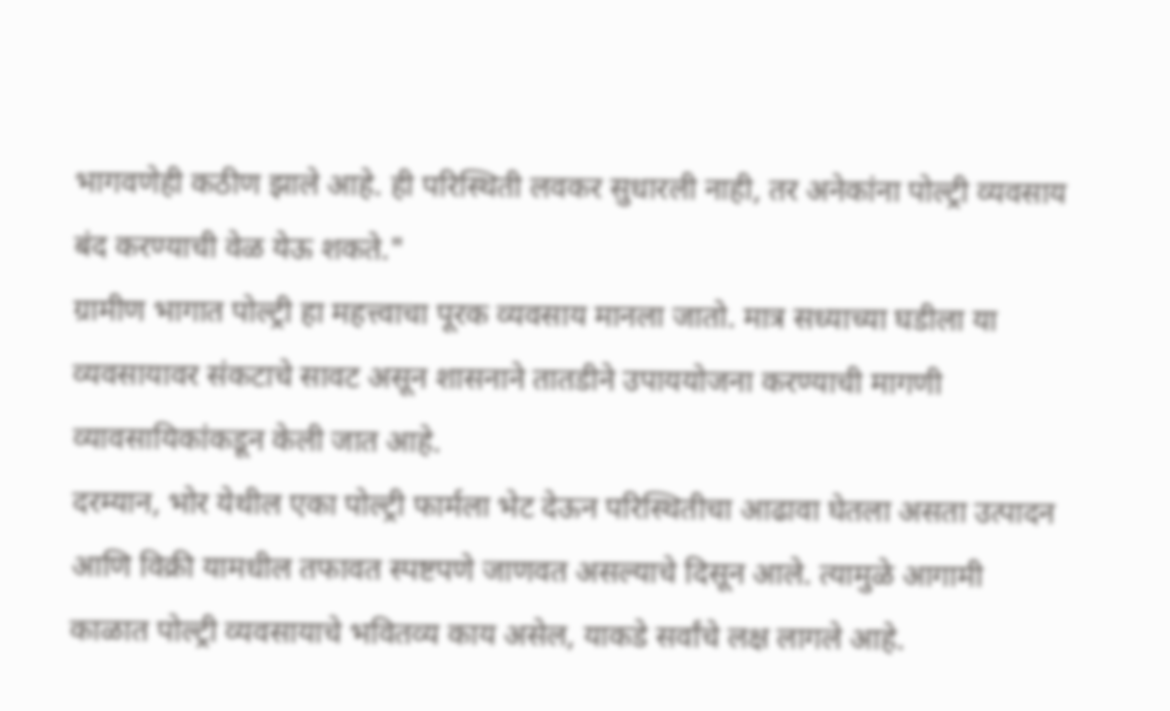भागवणेही कठीण झाले आहे. ही परिस्थिती लवकर सुधारली नाही, तर अनेकांना पोल्ट्री व्यवसाय बंद करण्याची वेळ येऊ शकते."
ग्रामीण भागात पोल्ट्री हा महत्त्वाचा पूरक व्यवसाय मानला जातो. मात्र सध्याच्या घडीला या व्यवसायावर संकटाचे सावट असून शासनाने तातडीने उपाययोजना करण्याची मागणी व्यावसायिकांकडून केली जात आहे.
दरम्यान, भोर येथील एका पोल्ट्री फार्मला भेट देऊन परिस्थितीचा आढावा घेतला असता उत्पादन आणि विक्री यामधील तफावत स्पष्टपणे जाणवत असल्याचे दिसून आले. त्यामुळे आगामी काळात पोल्ट्री व्यवसायाचे भवितव्य काय असेल, याकडे सर्वांचे लक्ष लागले आहे.